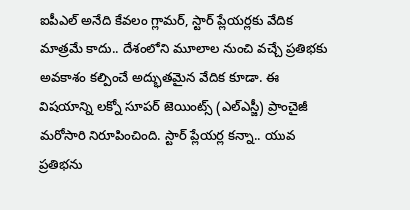ఐపీఎల్ అనేది కేవలం గ్లామర్, స్టార్ ప్లేయర్లకు వేదిక మాత్రమే కాదు.. దేశంలోని మూలాల నుంచి వచ్చే ప్రతిభకు అవకాశం కల్పించే అద్భుతమైన వేదిక కూడా. ఈ విషయాన్ని లక్నో సూపర్ జెయింట్స్ (ఎల్ఎస్జీ) ప్రాంచైజీ మరోసారి నిరూపించింది. స్టార్ ప్లేయర్ల కన్నా.. యువ ప్రతిభను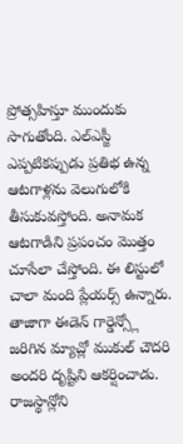ప్రోత్సహిస్తూ ముందుకు సాగుతోంది. ఎల్ఎస్జీ ఎప్పటికప్పుడు ప్రతిభ ఉన్న ఆటగాళ్లను వెలుగులోకి తీసుకువస్తోంది. అనామక ఆటగాడిని ప్రపంచం మొత్తం చూసేలా చేస్తోంది. ఈ లిస్టులో చాలా మంది ప్లేయర్స్ ఉన్నారు.
తాజాగా ఈడెన్ గార్డెన్స్లో జరిగిన మ్యాచ్లో ముకుల్ చౌదరి అందరి దృష్టిని ఆకర్షించాడు. రాజస్థాన్లోని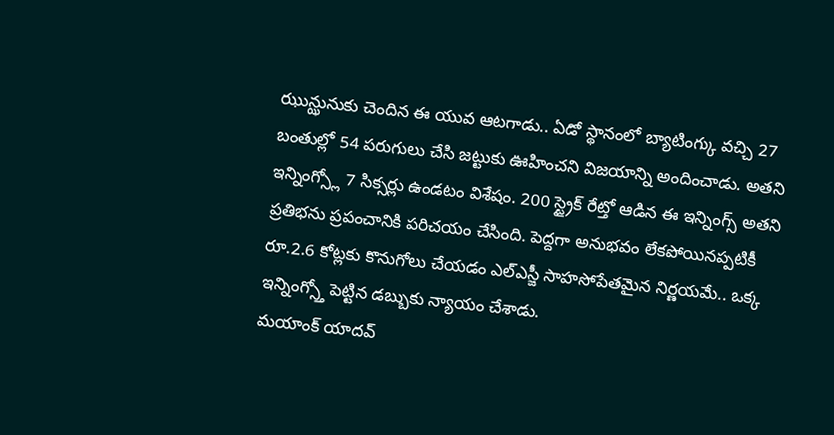ఝున్ఝునుకు చెందిన ఈ యువ ఆటగాడు.. ఏడో స్థానంలో బ్యాటింగ్కు వచ్చి 27 బంతుల్లో 54 పరుగులు చేసి జట్టుకు ఊహించని విజయాన్ని అందించాడు. అతని ఇన్నింగ్స్లో 7 సిక్సర్లు ఉండటం విశేషం. 200 స్ట్రైక్ రేట్తో ఆడిన ఈ ఇన్నింగ్స్ అతని ప్రతిభను ప్రపంచానికి పరిచయం చేసింది. పెద్దగా అనుభవం లేకపోయినప్పటికీ రూ.2.6 కోట్లకు కొనుగోలు చేయడం ఎల్ఎస్జీ సాహసోపేతమైన నిర్ణయమే.. ఒక్క ఇన్నింగ్స్తో పెట్టిన డబ్బుకు న్యాయం చేశాడు.
మయాంక్ యాదవ్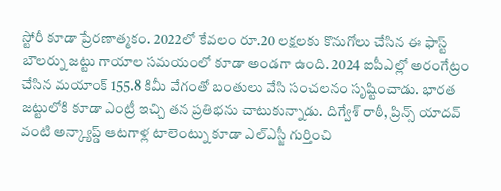స్టోరీ కూడా ప్రేరణాత్మకం. 2022లో కేవలం రూ.20 లక్షలకు కొనుగోలు చేసిన ఈ ఫాస్ట్ బౌలర్ను జట్టు గాయాల సమయంలో కూడా అండగా ఉంది. 2024 ఐపీఎల్లో అరంగేట్రం చేసిన మయాంక్ 155.8 కిమీ వేగంతో బంతులు వేసి సంచలనం సృష్టించాడు. భారత జట్టులోకి కూడా ఎంట్రీ ఇచ్చి తన ప్రతిభను చాటుకున్నాడు. దిగ్వేశ్ రాఠీ, ప్రిన్స్ యాదవ్ వంటి అన్క్యాప్డ్ ఆటగాళ్ల టాలెంట్ను కూడా ఎల్ఎస్జీ గుర్తించి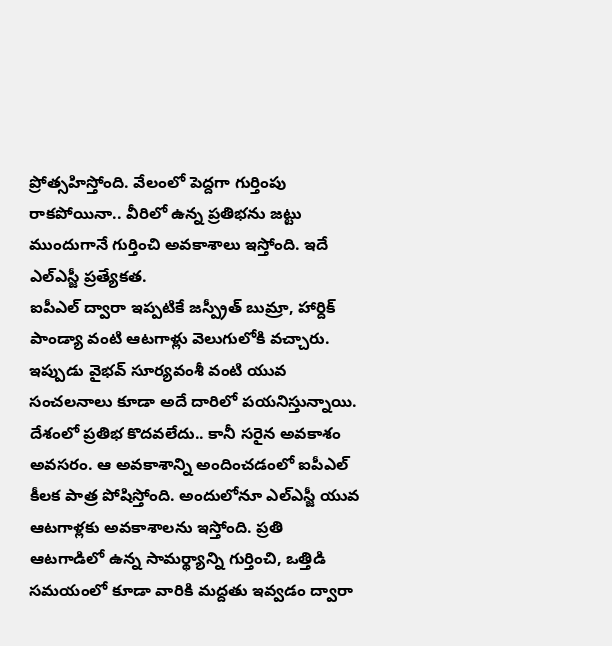ప్రోత్సహిస్తోంది. వేలంలో పెద్దగా గుర్తింపు రాకపోయినా.. వీరిలో ఉన్న ప్రతిభను జట్టు ముందుగానే గుర్తించి అవకాశాలు ఇస్తోంది. ఇదే ఎల్ఎస్జీ ప్రత్యేకత.
ఐపీఎల్ ద్వారా ఇప్పటికే జస్ప్రీత్ బుమ్రా, హార్దిక్ పాండ్యా వంటి ఆటగాళ్లు వెలుగులోకి వచ్చారు. ఇప్పుడు వైభవ్ సూర్యవంశీ వంటి యువ సంచలనాలు కూడా అదే దారిలో పయనిస్తున్నాయి. దేశంలో ప్రతిభ కొదవలేదు.. కానీ సరైన అవకాశం అవసరం. ఆ అవకాశాన్ని అందించడంలో ఐపీఎల్ కీలక పాత్ర పోషిస్తోంది. అందులోనూ ఎల్ఎస్జీ యువ ఆటగాళ్లకు అవకాశాలను ఇస్తోంది. ప్రతి ఆటగాడిలో ఉన్న సామర్థ్యాన్ని గుర్తించి, ఒత్తిడి సమయంలో కూడా వారికి మద్దతు ఇవ్వడం ద్వారా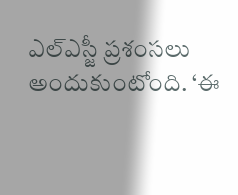ఎల్ఎస్జీ ప్రశంసలు అందుకుంటోంది. ‘ఈ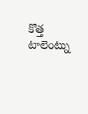కొత్త టాలెంట్ను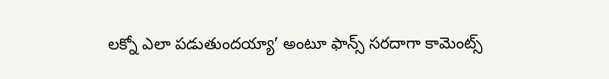లక్నో ఎలా పడుతుందయ్యా’ అంటూ ఫాన్స్ సరదాగా కామెంట్స్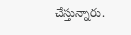చేస్తున్నారు.